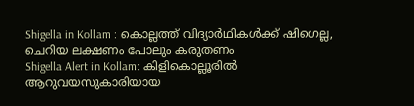Shigella in Kollam : കൊല്ലത്ത് വിദ്യാർഥികൾക്ക് ഷിഗെല്ല, ചെറിയ ലക്ഷണം പോലും കരുതണം
Shigella Alert in Kollam: കിളികൊല്ലൂരിൽ ആറുവയസുകാരിയായ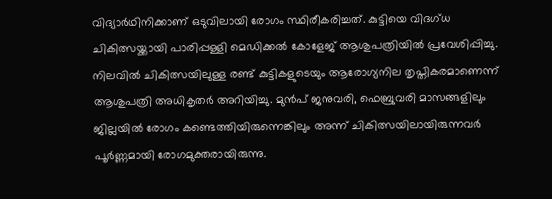വിദ്യാർഥിനിക്കാണ് ഒടുവിലായി രോഗം സ്ഥിരീകരിച്ചത്. കുട്ടിയെ വിദഗ്ധ ചികിത്സയ്ക്കായി പാരിപ്പള്ളി മെഡിക്കൽ കോളേജ് ആശുപത്രിയിൽ പ്രവേശിപ്പിച്ചു. നിലവിൽ ചികിത്സയിലുള്ള രണ്ട് കുട്ടികളുടെയും ആരോഗ്യനില തൃപ്തികരമാണെന്ന് ആശുപത്രി അധികൃതർ അറിയിച്ചു. മുൻപ് ജനുവരി, ഫെബ്രുവരി മാസങ്ങളിലും ജില്ലയിൽ രോഗം കണ്ടെത്തിയിരുന്നെങ്കിലും അന്ന് ചികിത്സയിലായിരുന്നവർ പൂർണ്ണമായി രോഗമുക്തരായിരുന്നു.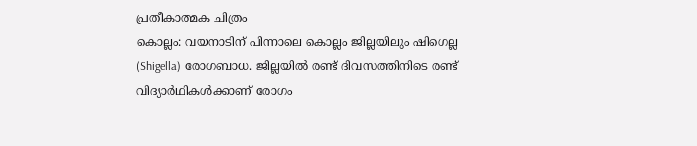പ്രതീകാത്മക ചിത്രം
കൊല്ലം: വയനാടിന് പിന്നാലെ കൊല്ലം ജില്ലയിലും ഷിഗെല്ല (Shigella) രോഗബാധ. ജില്ലയിൽ രണ്ട് ദിവസത്തിനിടെ രണ്ട് വിദ്യാർഥികൾക്കാണ് രോഗം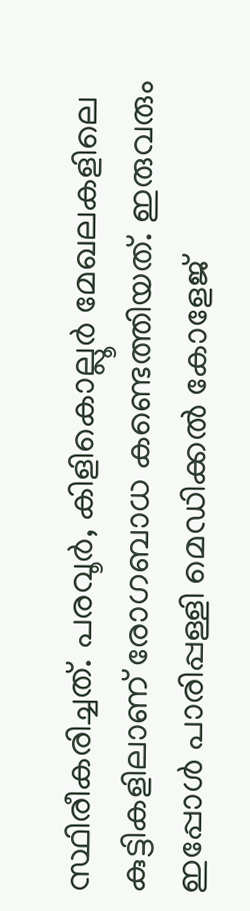സ്ഥിരീകരിച്ചത്. പരവൂർ, കിളികൊല്ലൂർ മേഖലകളിലെ കുട്ടികളിലാണ് രോഗബാധ കണ്ടെത്തിയത്. ഇരുവരും ഇപ്പോൾ പാരിപ്പള്ളി മെഡിക്കൽ കോളേജ്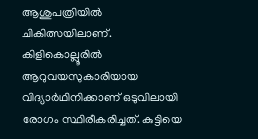ആശുപത്രിയിൽ ചികിത്സയിലാണ്. കിളികൊല്ലൂരിൽ ആറുവയസുകാരിയായ വിദ്യാർഥിനിക്കാണ് ഒടുവിലായി രോഗം സ്ഥിരീകരിച്ചത്. കുട്ടിയെ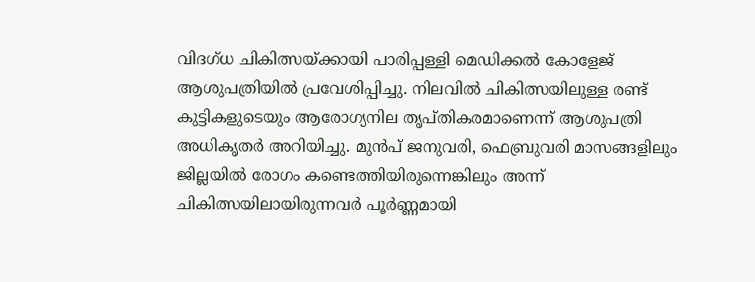വിദഗ്ധ ചികിത്സയ്ക്കായി പാരിപ്പള്ളി മെഡിക്കൽ കോളേജ് ആശുപത്രിയിൽ പ്രവേശിപ്പിച്ചു. നിലവിൽ ചികിത്സയിലുള്ള രണ്ട് കുട്ടികളുടെയും ആരോഗ്യനില തൃപ്തികരമാണെന്ന് ആശുപത്രി അധികൃതർ അറിയിച്ചു. മുൻപ് ജനുവരി, ഫെബ്രുവരി മാസങ്ങളിലും ജില്ലയിൽ രോഗം കണ്ടെത്തിയിരുന്നെങ്കിലും അന്ന് ചികിത്സയിലായിരുന്നവർ പൂർണ്ണമായി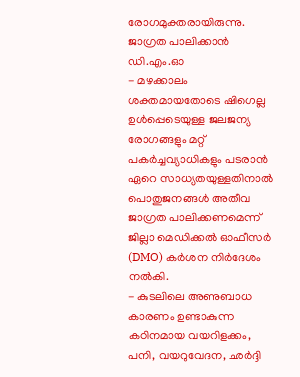രോഗമുക്തരായിരുന്നു.
ജാഗ്രത പാലിക്കാൻ ഡി.എം.ഓ
- മഴക്കാലം ശക്തമായതോടെ ഷിഗെല്ല ഉൾപ്പെടെയുള്ള ജലജന്യ രോഗങ്ങളും മറ്റ് പകർച്ചവ്യാധികളും പടരാൻ ഏറെ സാധ്യതയുള്ളതിനാൽ പൊതുജനങ്ങൾ അതീവ ജാഗ്രത പാലിക്കണമെന്ന് ജില്ലാ മെഡിക്കൽ ഓഫീസർ (DMO) കർശന നിർദേശം നൽകി.
- കുടലിലെ അണുബാധ കാരണം ഉണ്ടാകുന്ന കഠിനമായ വയറിളക്കം, പനി, വയറുവേദന, ഛർദ്ദി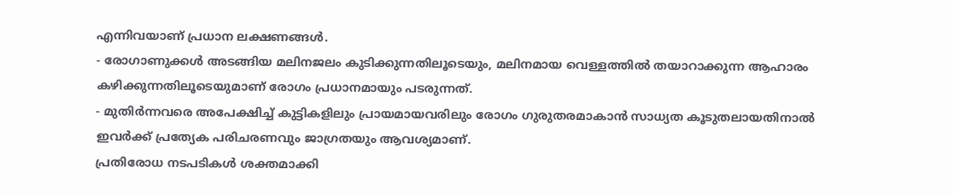എന്നിവയാണ് പ്രധാന ലക്ഷണങ്ങൾ.
- രോഗാണുക്കൾ അടങ്ങിയ മലിനജലം കുടിക്കുന്നതിലൂടെയും, മലിനമായ വെള്ളത്തിൽ തയാറാക്കുന്ന ആഹാരം കഴിക്കുന്നതിലൂടെയുമാണ് രോഗം പ്രധാനമായും പടരുന്നത്.
- മുതിർന്നവരെ അപേക്ഷിച്ച് കുട്ടികളിലും പ്രായമായവരിലും രോഗം ഗുരുതരമാകാൻ സാധ്യത കൂടുതലായതിനാൽ ഇവർക്ക് പ്രത്യേക പരിചരണവും ജാഗ്രതയും ആവശ്യമാണ്.
പ്രതിരോധ നടപടികൾ ശക്തമാക്കി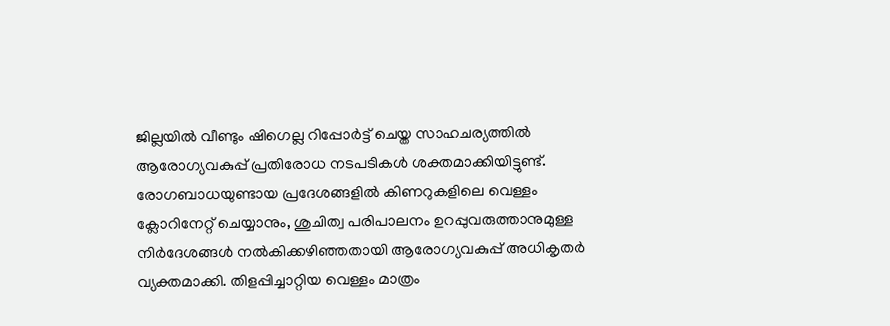ജില്ലയിൽ വീണ്ടും ഷിഗെല്ല റിപ്പോർട്ട് ചെയ്ത സാഹചര്യത്തിൽ ആരോഗ്യവകുപ്പ് പ്രതിരോധ നടപടികൾ ശക്തമാക്കിയിട്ടുണ്ട്. രോഗബാധയുണ്ടായ പ്രദേശങ്ങളിൽ കിണറുകളിലെ വെള്ളം ക്ലോറിനേറ്റ് ചെയ്യാനും, ശുചിത്വ പരിപാലനം ഉറപ്പുവരുത്താനുമുള്ള നിർദേശങ്ങൾ നൽകിക്കഴിഞ്ഞതായി ആരോഗ്യവകുപ്പ് അധികൃതർ വ്യക്തമാക്കി. തിളപ്പിച്ചാറ്റിയ വെള്ളം മാത്രം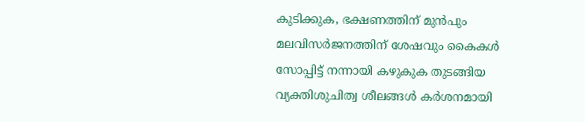കുടിക്കുക, ഭക്ഷണത്തിന് മുൻപും മലവിസർജനത്തിന് ശേഷവും കൈകൾ സോപ്പിട്ട് നന്നായി കഴുകുക തുടങ്ങിയ വ്യക്തിശുചിത്വ ശീലങ്ങൾ കർശനമായി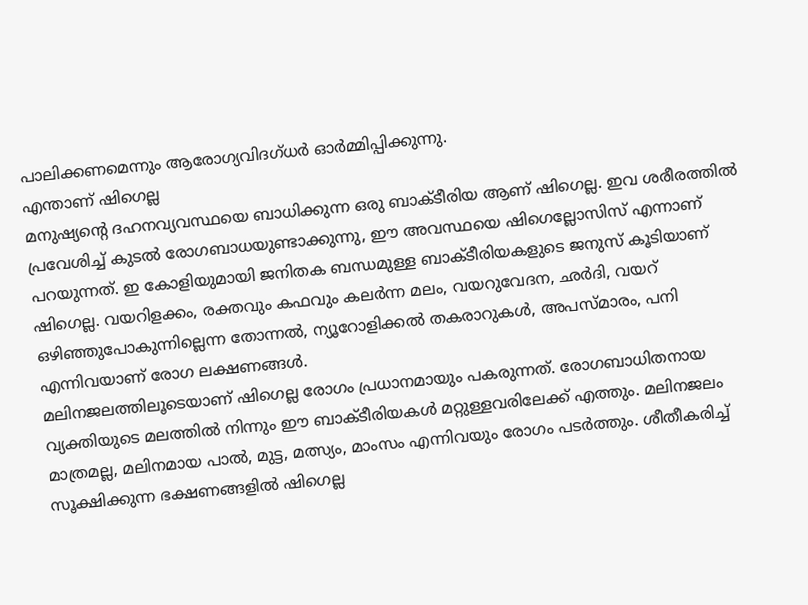പാലിക്കണമെന്നും ആരോഗ്യവിദഗ്ധർ ഓർമ്മിപ്പിക്കുന്നു.
എന്താണ് ഷിഗെല്ല
മനുഷ്യന്റെ ദഹനവ്യവസ്ഥയെ ബാധിക്കുന്ന ഒരു ബാക്ടീരിയ ആണ് ഷിഗെല്ല. ഇവ ശരീരത്തിൽ പ്രവേശിച്ച് കുടൽ രോഗബാധയുണ്ടാക്കുന്നു, ഈ അവസ്ഥയെ ഷിഗെല്ലോസിസ് എന്നാണ് പറയുന്നത്. ഇ കോളിയുമായി ജനിതക ബന്ധമുള്ള ബാക്ടീരിയകളുടെ ജനുസ് കൂടിയാണ് ഷിഗെല്ല. വയറിളക്കം, രക്തവും കഫവും കലർന്ന മലം, വയറുവേദന, ഛർദി, വയറ് ഒഴിഞ്ഞുപോകുന്നില്ലെന്ന തോന്നൽ, ന്യൂറോളിക്കൽ തകരാറുകൾ, അപസ്മാരം, പനി എന്നിവയാണ് രോഗ ലക്ഷണങ്ങൾ.
മലിനജലത്തിലൂടെയാണ് ഷിഗെല്ല രോഗം പ്രധാനമായും പകരുന്നത്. രോഗബാധിതനായ വ്യക്തിയുടെ മലത്തിൽ നിന്നും ഈ ബാക്ടീരിയകൾ മറ്റുള്ളവരിലേക്ക് എത്തും. മലിനജലം മാത്രമല്ല, മലിനമായ പാൽ, മുട്ട, മത്സ്യം, മാംസം എന്നിവയും രോഗം പടർത്തും. ശീതീകരിച്ച് സൂക്ഷിക്കുന്ന ഭക്ഷണങ്ങളിൽ ഷിഗെല്ല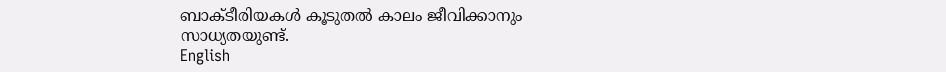ബാക്ടീരിയകൾ കൂടുതൽ കാലം ജീവിക്കാനും സാധ്യതയുണ്ട്.
English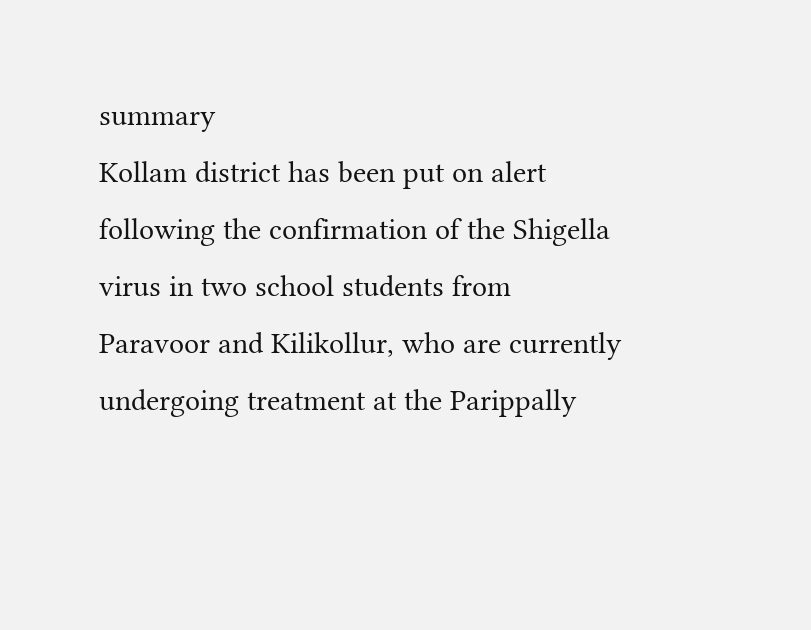summary
Kollam district has been put on alert following the confirmation of the Shigella virus in two school students from Paravoor and Kilikollur, who are currently undergoing treatment at the Parippally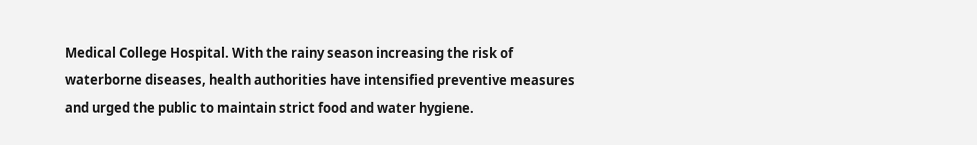Medical College Hospital. With the rainy season increasing the risk of waterborne diseases, health authorities have intensified preventive measures and urged the public to maintain strict food and water hygiene.